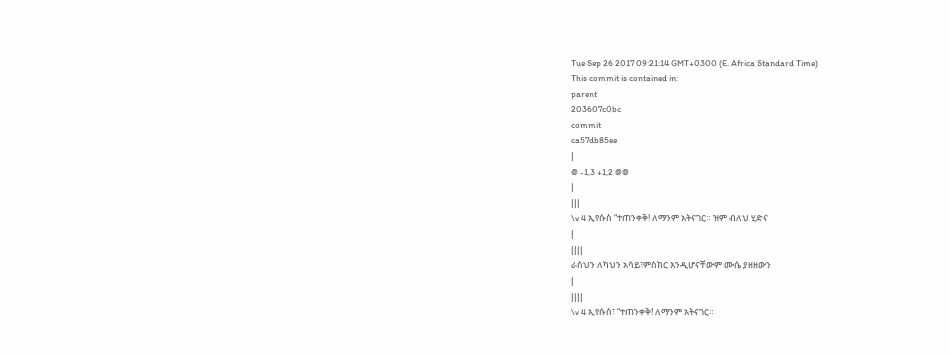Tue Sep 26 2017 09:21:14 GMT+0300 (E. Africa Standard Time)
This commit is contained in:
parent
203607c0bc
commit
ca57db85ee
|
@ -1,3 +1,2 @@
|
|||
\v 4 ኢየሱስ “ተጠንቀቅ! ለማንም አትናገር። ዝም ብለህ ሂድና
|
||||
ራስህን ለካህን አሳይ፣ምስክር እንዲሆናቸውም ሙሴ ያዘዘውን
|
||||
\v 4 ኢየሱስ፣ “ተጠንቀቅ! ለማንም አትናገር።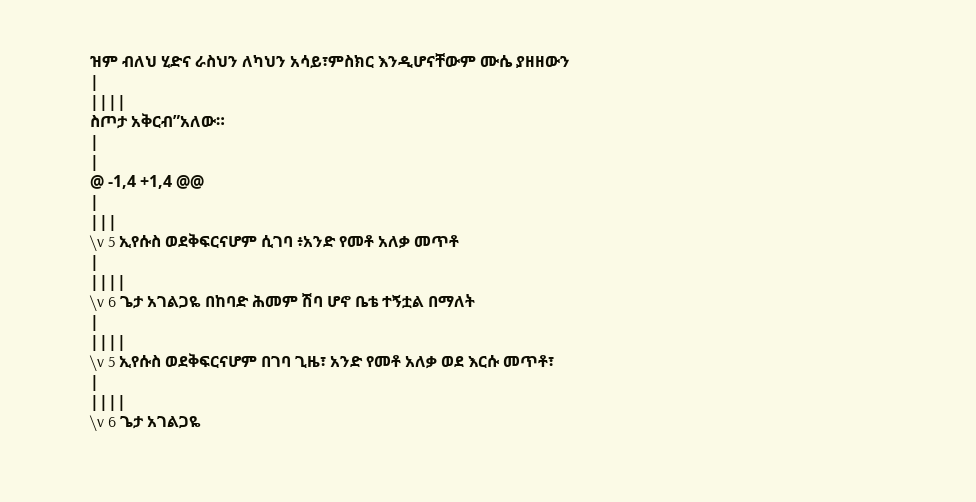ዝም ብለህ ሂድና ራስህን ለካህን አሳይ፣ምስክር እንዲሆናቸውም ሙሴ ያዘዘውን
|
||||
ስጦታ አቅርብ”አለው።
|
|
@ -1,4 +1,4 @@
|
|||
\v 5 ኢየሱስ ወደቅፍርናሆም ሲገባ ፥አንድ የመቶ አለቃ መጥቶ
|
||||
\v 6 ጌታ አገልጋዬ በከባድ ሕመም ሽባ ሆኖ ቤቴ ተኝቷል በማለት
|
||||
\v 5 ኢየሱስ ወደቅፍርናሆም በገባ ጊዜ፣ አንድ የመቶ አለቃ ወደ እርሱ መጥቶ፣
|
||||
\v 6 ጌታ አገልጋዬ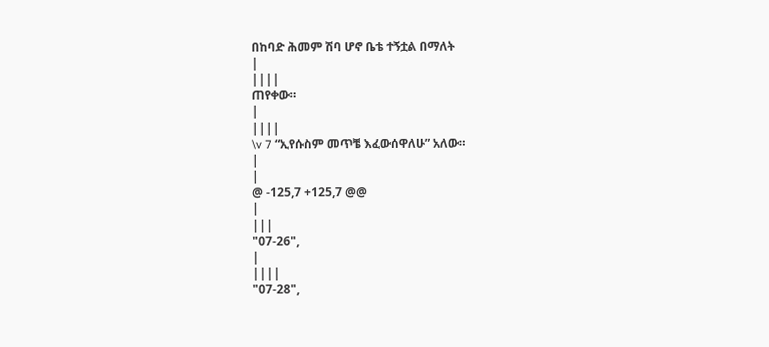በከባድ ሕመም ሽባ ሆኖ ቤቴ ተኝቷል በማለት
|
||||
ጠየቀው።
|
||||
\v 7 “ኢየሱስም መጥቼ እፈውሰዋለሁ” አለው።
|
|
@ -125,7 +125,7 @@
|
|||
"07-26",
|
||||
"07-28",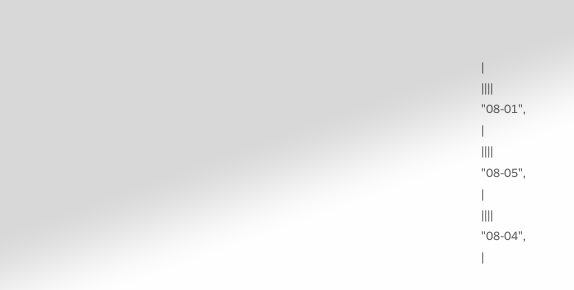|
||||
"08-01",
|
||||
"08-05",
|
||||
"08-04",
|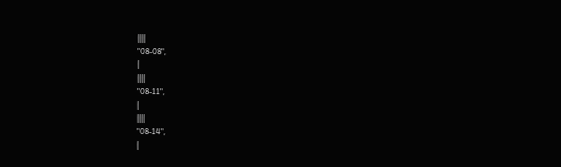||||
"08-08",
|
||||
"08-11",
|
||||
"08-14",
|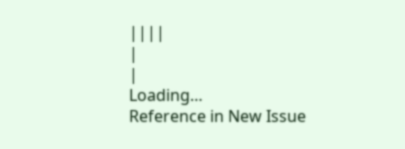||||
|
|
Loading…
Reference in New Issue